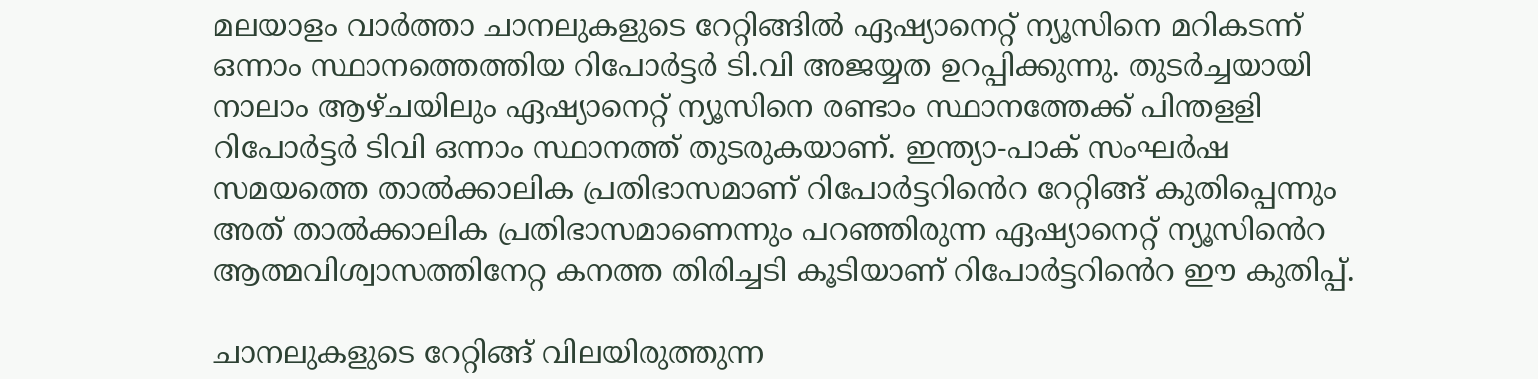മലയാളം വാർത്താ ചാനലുകളുടെ റേറ്റിങ്ങില്‍ ഏഷ്യാനെറ്റ് ന്യൂസിനെ മറികടന്ന് ഒന്നാം സ്ഥാനത്തെത്തിയ റിപോർട്ടർ ടി.വി അജയ്യത ഉറപ്പിക്കുന്നു. തുടർച്ചയായി നാലാം ആഴ്ചയിലും ഏഷ്യാനെറ്റ് ന്യൂസിനെ രണ്ടാം സ്ഥാനത്തേക്ക് പിന്തളളി റിപോർട്ടർ ടിവി ഒന്നാം സ്ഥാനത്ത് തുടരുകയാണ്. ഇന്ത്യാ-പാക് സംഘർഷ സമയത്തെ താല്‍ക്കാലിക പ്രതിഭാസമാണ് റിപോർട്ടറിൻെറ റേറ്റിങ്ങ് കുതിപ്പെന്നും അത് താല്‍ക്കാലിക പ്രതിഭാസമാണെന്നും പറഞ്ഞിരുന്ന ഏഷ്യാനെറ്റ് ന്യൂസിൻെറ ആത്മവിശ്വാസത്തിനേറ്റ കനത്ത തിരിച്ചടി കൂടിയാണ് റിപോർട്ടറിൻെറ ഈ കുതിപ്പ്.

ചാനലുകളുടെ റേറ്റിങ്ങ് വിലയിരുത്തുന്ന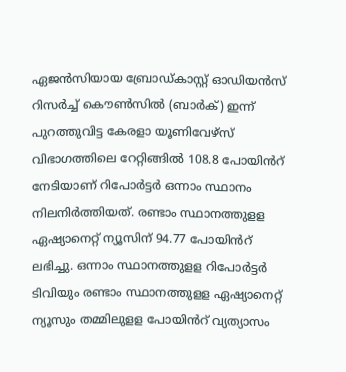ഏജൻസിയായ ബ്രോഡ്കാസ്റ്റ് ഓഡിയൻസ് റിസർച്ച്‌ കൌണ്‍സില്‍ (ബാർക്) ഇന്ന് പുറത്തുവിട്ട കേരളാ യൂണിവേഴ്സ് വിഭാഗത്തിലെ റേറ്റിങ്ങില്‍ 108.8 പോയിൻറ് നേടിയാണ് റിപോർട്ടർ ഒന്നാം സ്ഥാനം നിലനിർത്തിയത്. രണ്ടാം സ്ഥാനത്തുളള ഏഷ്യാനെറ്റ് ന്യൂസിന് 94.77 പോയിൻറ് ലഭിച്ചു. ഒന്നാം സ്ഥാനത്തുളള റിപോർട്ടർ ടിവിയും രണ്ടാം സ്ഥാനത്തുളള ഏഷ്യാനെറ്റ് ന്യൂസും തമ്മിലുളള പോയിൻറ് വ്യത്യാസം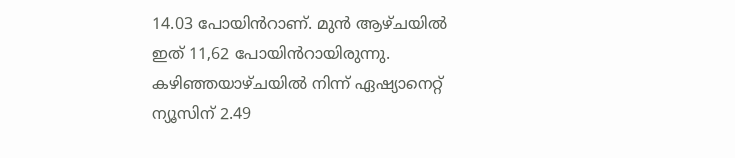14.03 പോയിൻറാണ്. മുൻ ആഴ്ചയില്‍ ഇത് 11,62 പോയിൻറായിരുന്നു. കഴിഞ്ഞയാഴ്ചയില്‍ നിന്ന് ഏഷ്യാനെറ്റ് ന്യൂസിന് 2.49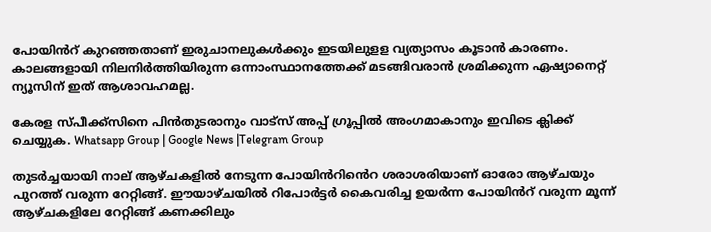പോയിൻറ് കുറഞ്ഞതാണ് ഇരുചാനലുകള്‍ക്കും ഇടയിലുളള വ്യത്യാസം കൂടാൻ കാരണം. കാലങ്ങളായി നിലനിർത്തിയിരുന്ന ഒന്നാംസ്ഥാനത്തേക്ക് മടങ്ങിവരാൻ ശ്രമിക്കുന്ന ഏഷ്യാനെറ്റ് ന്യൂസിന് ഇത് ആശാവഹമല്ല.

കേരള സ്പീക്ക്സിനെ പിൻതുടരാനും വാട്സ് അപ്പ് ഗ്രൂപ്പിൽ അംഗമാകാനും ഇവിടെ ക്ലിക്ക് ചെയ്യുക. Whatsapp Group | Google News |Telegram Group

തുടർച്ചയായി നാല് ആഴ്ചകളില്‍ നേടുന്ന പോയിൻറിൻെറ ശരാശരിയാണ് ഓരോ ആഴ്ചയും പുറത്ത് വരുന്ന റേറ്റിങ്ങ്. ഈയാഴ്ചയില്‍ റിപോർട്ടർ കൈവരിച്ച ഉയർന്ന പോയിൻറ് വരുന്ന മൂന്ന് ആഴ്ചകളിലേ റേറ്റിങ്ങ് കണക്കിലും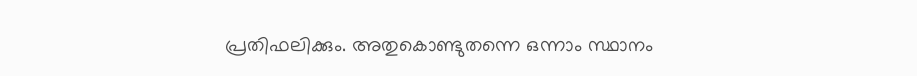പ്രതിഫലിക്കും. അതുകൊണ്ടുതന്നെ ഒന്നാം സ്ഥാനം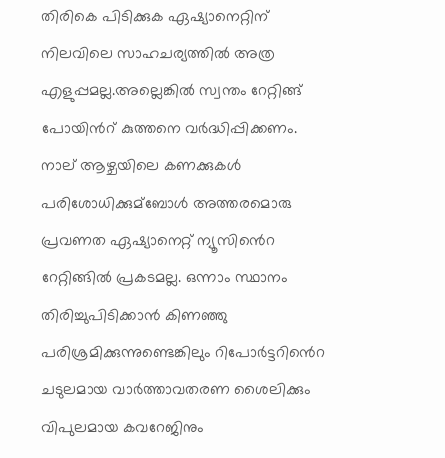തിരികെ പിടിക്കുക ഏഷ്യാനെറ്റിന് നിലവിലെ സാഹചര്യത്തില്‍ അത്ര എളുപ്പമല്ല.അല്ലെങ്കില്‍ സ്വന്തം റേറ്റിങ്ങ് പോയിൻറ് കുത്തനെ വർദ്ധിപ്പിക്കണം. നാല് ആഴ്ചയിലെ കണക്കുകള്‍ പരിശോധിക്കുമ്ബോള്‍ അത്തരമൊരു പ്രവണത ഏഷ്യാനെറ്റ് ന്യൂസിൻെറ റേറ്റിങ്ങില്‍ പ്രകടമല്ല. ഒന്നാം സ്ഥാനം തിരിച്ചുപിടിക്കാൻ കിണഞ്ഞു പരിശ്രമിക്കുന്നുണ്ടെങ്കിലും റിപോർട്ടറിൻെറ ചടുലമായ വാർത്താവതരണ ശൈലിക്കും വിപുലമായ കവറേജിനും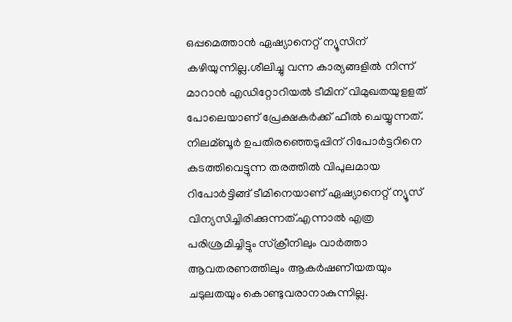ഒപ്പമെത്താൻ ഏഷ്യാനെറ്റ് ന്യൂസിന് കഴിയുന്നില്ല.ശീലിച്ചു വന്ന കാര്യങ്ങളില്‍ നിന്ന് മാറാന്‍ എഡിറ്റോറിയല്‍ ടീമിന് വിമുഖതയുളളത് പോലെയാണ് പ്രേക്ഷകർക്ക് ഫീല്‍ ചെയ്യുന്നത്. നിലമ്ബൂർ ഉപതിരഞ്ഞെടുപ്പിന് റിപോർട്ടറിനെ കടത്തിവെട്ടുന്ന തരത്തില്‍ വിപുലമായ റിപോർട്ടിങ്ങ് ടീമിനെയാണ് ഏഷ്യാനെറ്റ് ന്യൂസ് വിന്യസിച്ചിരിക്കുന്നത്.എന്നാല്‍ എത്ര പരിശ്രമിച്ചിട്ടും സ്ക്രീനിലും വാർത്താ ആവതരണത്തിലും ആകർഷണീയതയും ചടുലതയും കൊണ്ടുവരാനാകുന്നില്ല.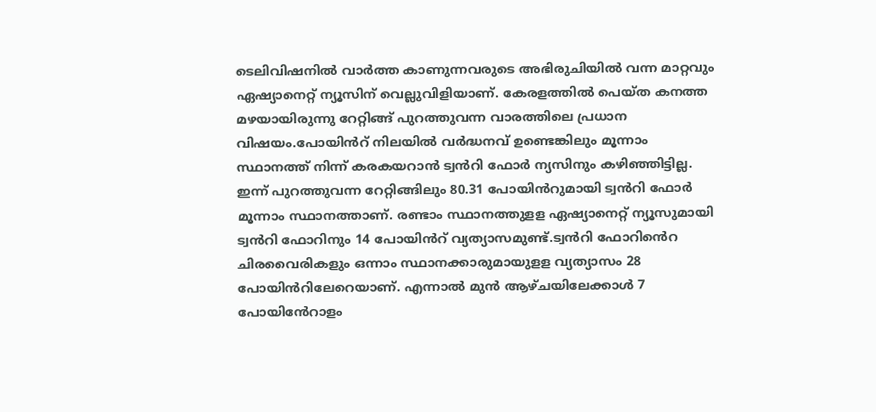ടെലിവിഷനില്‍ വാർത്ത കാണുന്നവരുടെ അഭിരുചിയില്‍ വന്ന മാറ്റവും ഏഷ്യാനെറ്റ് ന്യൂസിന് വെല്ലുവിളിയാണ്. കേരളത്തില്‍ പെയ്ത കനത്ത മഴയായിരുന്നു റേറ്റിങ്ങ് പുറത്തുവന്ന വാരത്തിലെ പ്രധാന വിഷയം.പോയിൻറ് നിലയില്‍ വർദ്ധനവ് ഉണ്ടെങ്കിലും മൂന്നാം സ്ഥാനത്ത് നിന്ന് കരകയറാൻ ട്വൻറി ഫോർ ന്യസിനും കഴിഞ്ഞിട്ടില്ല. ഇന്ന് പുറത്തുവന്ന റേറ്റിങ്ങിലും 80.31 പോയിൻറുമായി ട്വൻറി ഫോർ മൂന്നാം സ്ഥാനത്താണ്. രണ്ടാം സ്ഥാനത്തുളള ഏഷ്യാനെറ്റ് ന്യൂസുമായി ട്വൻറി ഫോറിനും 14 പോയിൻറ് വ്യത്യാസമുണ്ട്.ട്വൻറി ഫോറിൻെറ ചിരവൈരികളും ഒന്നാം സ്ഥാനക്കാരുമായുളള വ്യത്യാസം 28 പോയിൻറിലേറെയാണ്. എന്നാല്‍ മുൻ ആഴ്ചയിലേക്കാള്‍ 7 പോയിൻേറാളം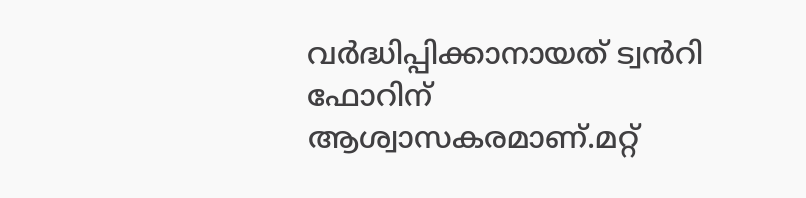വർദ്ധിപ്പിക്കാനായത് ട്വൻറി ഫോറിന് ആശ്വാസകരമാണ്.മറ്റ്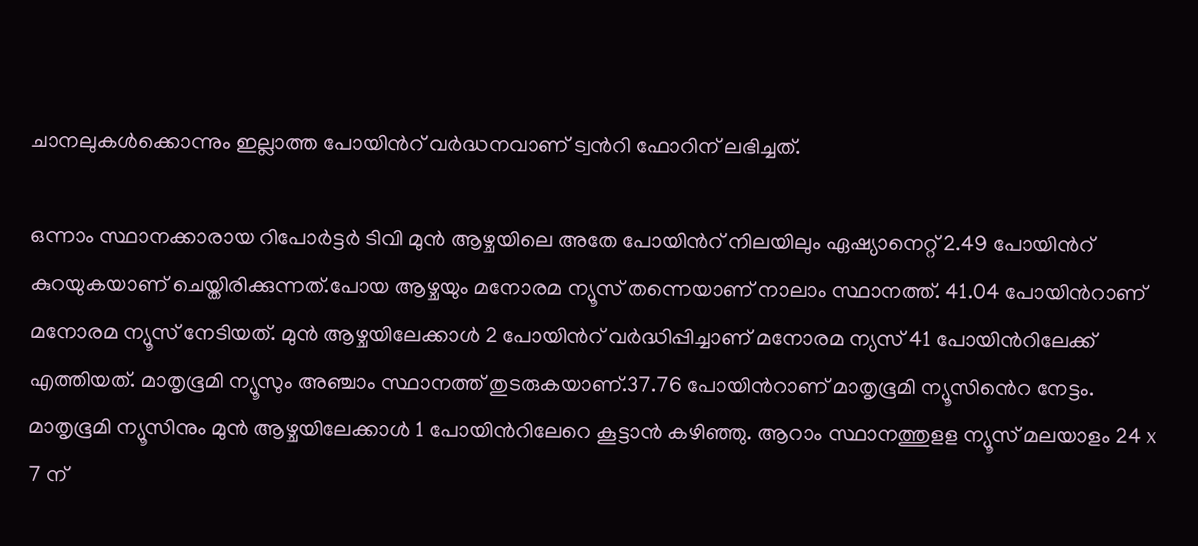ചാനലുകള്‍ക്കൊന്നും ഇല്ലാത്ത പോയിൻറ് വർദ്ധനവാണ് ട്വൻറി ഫോറിന് ലഭിച്ചത്.

ഒന്നാം സ്ഥാനക്കാരായ റിപോർട്ടർ ടിവി മുൻ ആഴ്ചയിലെ അതേ പോയിൻറ് നിലയിലും ഏഷ്യാനെറ്റ് 2.49 പോയിൻറ് കുറയുകയാണ് ചെയ്തിരിക്കുന്നത്.പോയ ആഴ്ചയും മനോരമ ന്യൂസ് തന്നെയാണ് നാലാം സ്ഥാനത്ത്. 41.04 പോയിൻറാണ് മനോരമ ന്യൂസ് നേടിയത്. മുൻ ആഴ്ചയിലേക്കാള്‍ 2 പോയിൻറ് വർദ്ധിപ്പിച്ചാണ് മനോരമ ന്യസ് 41 പോയിൻറിലേക്ക് എത്തിയത്. മാതൃഭൂമി ന്യൂസും അഞ്ചാം സ്ഥാനത്ത് തുടരുകയാണ്.37.76 പോയിൻറാണ് മാതൃഭൂമി ന്യൂസിൻെറ നേട്ടം. മാതൃഭൂമി ന്യൂസിനും മുൻ ആഴ്ചയിലേക്കാള്‍ 1 പോയിൻറിലേറെ കൂട്ടാൻ കഴിഞ്ഞു. ആറാം സ്ഥാനത്തുളള ന്യൂസ് മലയാളം 24 x 7 ന്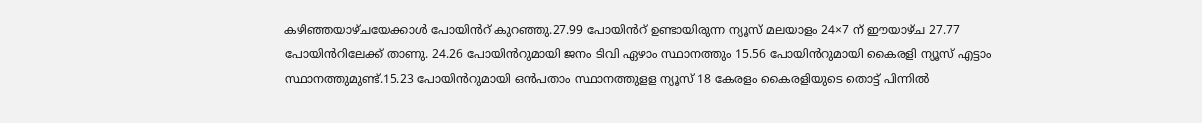കഴിഞ്ഞയാഴ്ചയേക്കാള്‍ പോയിൻറ് കുറഞ്ഞു.27.99 പോയിൻറ് ഉണ്ടായിരുന്ന ന്യൂസ് മലയാളം 24×7 ന് ഈയാഴ്ച 27.77 പോയിൻറിലേക്ക് താണു. 24.26 പോയിൻറുമായി ജനം ടിവി ഏഴാം സ്ഥാനത്തും 15.56 പോയിൻറുമായി കൈരളി ന്യൂസ് എട്ടാം സ്ഥാനത്തുമുണ്ട്.15.23 പോയിൻറുമായി ഒൻപതാം സ്ഥാനത്തുളള ന്യൂസ് 18 കേരളം കൈരളിയുടെ തൊട്ട് പിന്നില്‍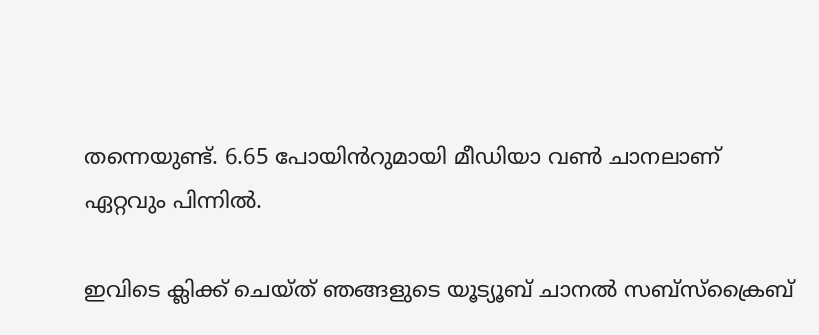തന്നെയുണ്ട്. 6.65 പോയിൻറുമായി മീഡിയാ വണ്‍ ചാനലാണ് ഏറ്റവും പിന്നില്‍.

ഇവിടെ ക്ലിക്ക് ചെയ്ത് ഞങ്ങളുടെ യൂട്യൂബ് ചാനൽ സബ്സ്ക്രൈബ്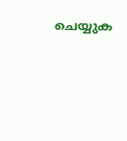ചെയ്യുക